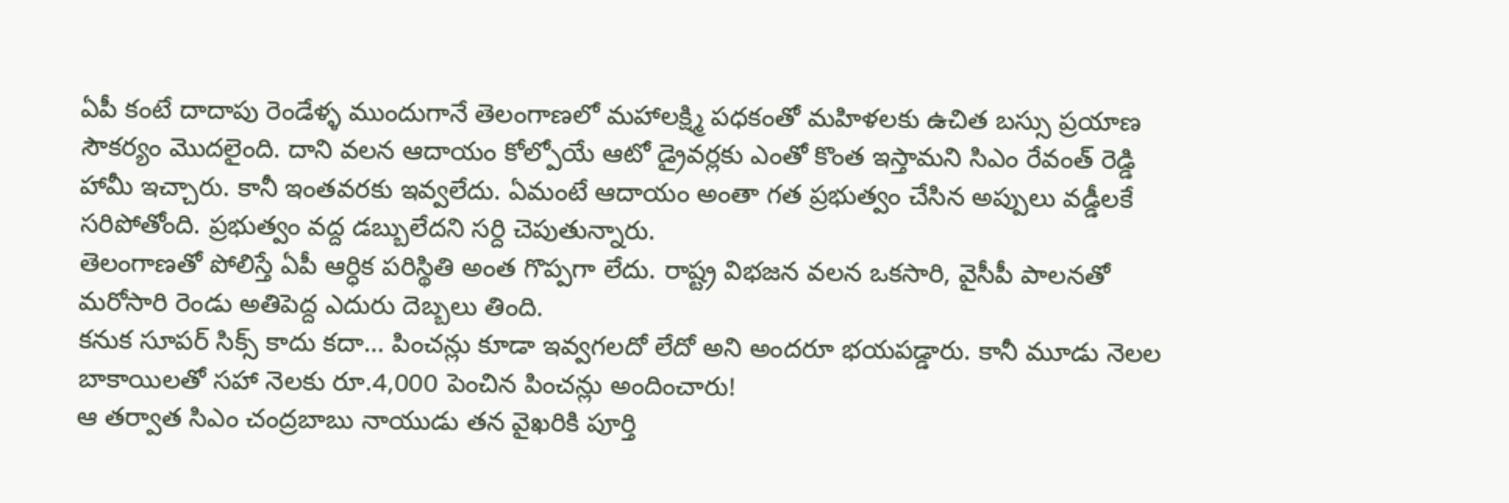ఏపీ కంటే దాదాపు రెండేళ్ళ ముందుగానే తెలంగాణలో మహాలక్ష్మి పధకంతో మహిళలకు ఉచిత బస్సు ప్రయాణ సౌకర్యం మొదలైంది. దాని వలన ఆదాయం కోల్పోయే ఆటో డ్రైవర్లకు ఎంతో కొంత ఇస్తామని సిఎం రేవంత్ రెడ్డి హామీ ఇచ్చారు. కానీ ఇంతవరకు ఇవ్వలేదు. ఏమంటే ఆదాయం అంతా గత ప్రభుత్వం చేసిన అప్పులు వడ్డీలకే సరిపోతోంది. ప్రభుత్వం వద్ద డబ్బులేదని సర్ది చెపుతున్నారు.
తెలంగాణతో పోలిస్తే ఏపీ ఆర్ధిక పరిస్థితి అంత గొప్పగా లేదు. రాష్ట్ర విభజన వలన ఒకసారి, వైసీపీ పాలనతో మరోసారి రెండు అతిపెద్ద ఎదురు దెబ్బలు తింది.
కనుక సూపర్ సిక్స్ కాదు కదా… పించన్లు కూడా ఇవ్వగలదో లేదో అని అందరూ భయపడ్డారు. కానీ మూడు నెలల బాకాయిలతో సహా నెలకు రూ.4,000 పెంచిన పించన్లు అందించారు!
ఆ తర్వాత సిఎం చంద్రబాబు నాయుడు తన వైఖరికి పూర్తి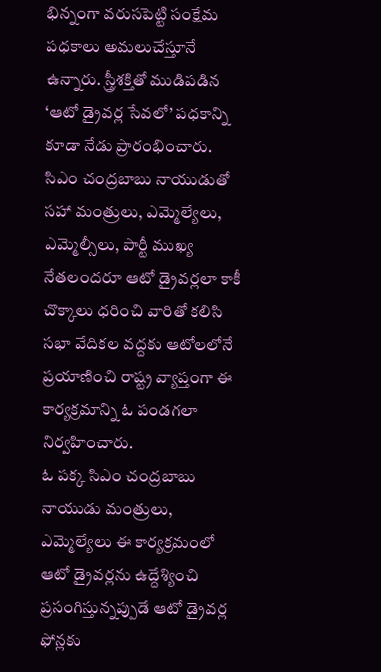భిన్నంగా వరుసపెట్టి సంక్షేమ పధకాలు అమలుచేస్తూనే ఉన్నారు. స్త్రీశక్తితో ముడిపడిన ‘ఆటో డ్రైవర్ల సేవలో’ పధకాన్ని కూడా నేడు ప్రారంభించారు.
సిఎం చంద్రబాబు నాయుడుతో సహా మంత్రులు, ఎమ్మెల్యేలు, ఎమ్మెల్సీలు, పార్టీ ముఖ్య నేతలందరూ ఆటో డ్రైవర్లలా కాకీ చొక్కాలు ధరించి వారితో కలిసి సభా వేదికల వద్దకు ఆటోలలోనే ప్రయాణించి రాష్ట్ర వ్యాప్తంగా ఈ కార్యక్రమాన్ని ఓ పండగలా నిర్వహించారు.
ఓ పక్క సిఎం చంద్రబాబు నాయుడు మంత్రులు, ఎమ్మెల్యేలు ఈ కార్యక్రమంలో ఆటో డ్రైవర్లను ఉద్దేశ్యించి ప్రసంగిస్తున్నప్పుడే ఆటో డ్రైవర్ల ఫోన్లకు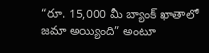“రూ. 15,000 మీ బ్యాంక్ ఖాతాలో జమా అయ్యింది” అంటూ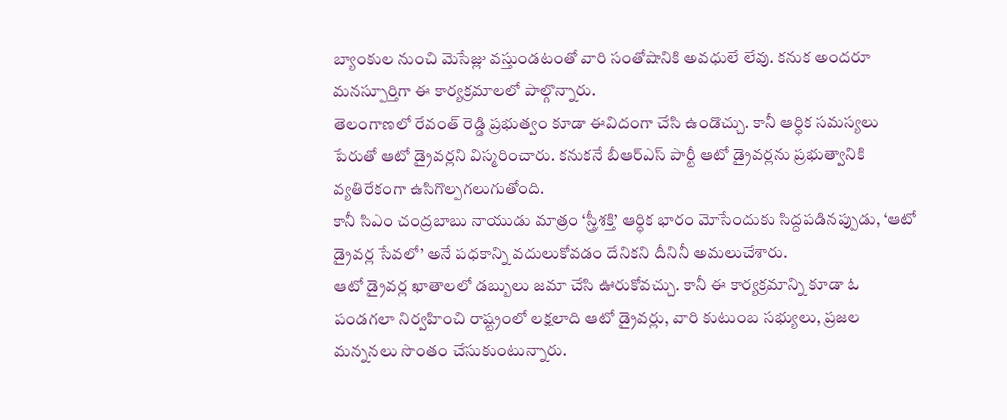బ్యాంకుల నుంచి మెసేజ్లు వస్తుండటంతో వారి సంతోషానికి అవధులే లేవు. కనుక అందరూ మనస్పూర్తిగా ఈ కార్యక్రమాలలో పాల్గొన్నారు.
తెలంగాణలో రేవంత్ రెడ్డి ప్రభుత్వం కూడా ఈవిదంగా చేసి ఉండొచ్చు. కానీ ఆర్ధిక సమస్యలు పేరుతో ఆటో డ్రైవర్లని విస్మరించారు. కనుకనే బీఆర్ఎస్ పార్టీ ఆటో డ్రైవర్లను ప్రభుత్వానికి వ్యతిరేకంగా ఉసిగొల్పగలుగుతోంది.
కానీ సిఎం చంద్రబాబు నాయుడు మాత్రం ‘స్త్రీశక్తి’ ఆర్ధిక భారం మోసేందుకు సిద్దపడినప్పుడు, ‘ఆటో డ్రైవర్ల సేవలో’ అనే పధకాన్ని వదులుకోవడం దేనికని దీనినీ అమలుచేశారు.
ఆటో డ్రైవర్ల ఖాతాలలో డబ్బులు జమా చేసి ఊరుకోవచ్చు. కానీ ఈ కార్యక్రమాన్ని కూడా ఓ పండగలా నిర్వహించి రాష్ట్రంలో లక్షలాది ఆటో డ్రైవర్లు, వారి కుటుంబ సభ్యులు, ప్రజల మన్ననలు సొంతం చేసుకుంటున్నారు.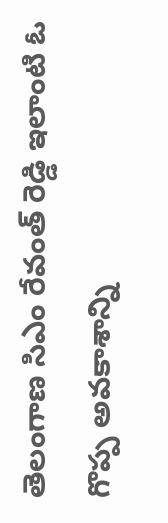తెలంగాణ సిఎం రేవంత్ రెడ్డి ఇలాంటి ఓ గొప్ప అవకాశాన్ని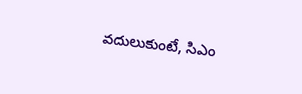వదులుకుంటే, సిఎం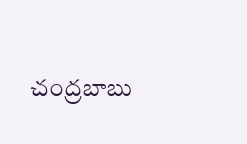చంద్రబాబు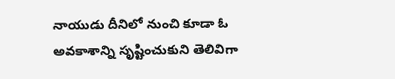నాయుడు దీనిలో నుంచి కూడా ఓ అవకాశాన్ని సృష్టించుకుని తెలివిగా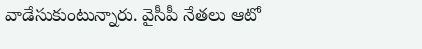వాడేసుకుంటున్నారు. వైసీపీ నేతలు ఆటో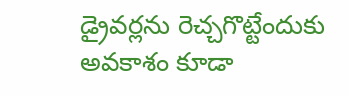డ్రైవర్లను రెచ్చగొట్టేందుకు అవకాశం కూడా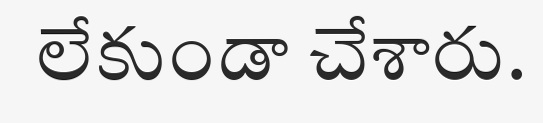లేకుండా చేశారు.